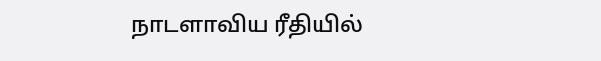நாடளாவிய ரீதியில்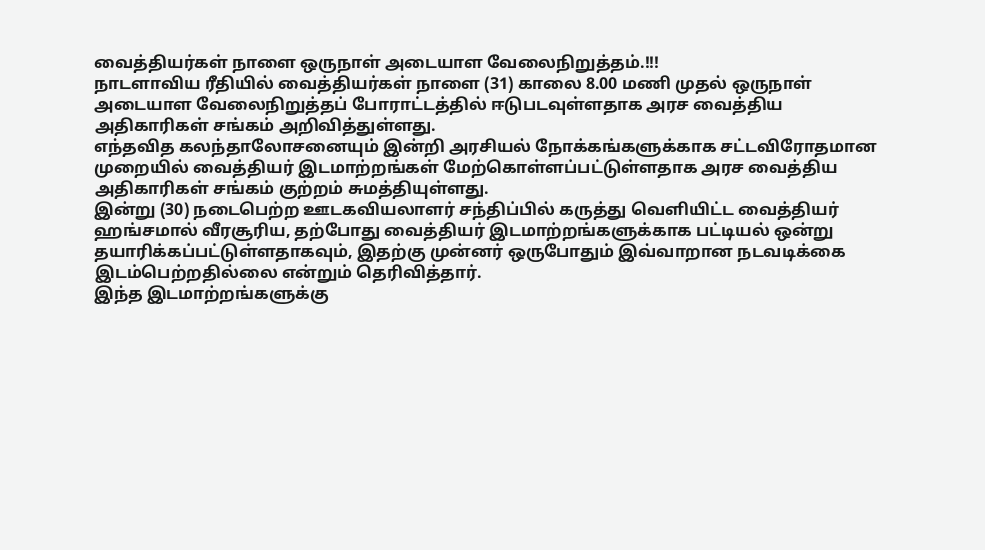வைத்தியர்கள் நாளை ஒருநாள் அடையாள வேலைநிறுத்தம்.!!!
நாடளாவிய ரீதியில் வைத்தியர்கள் நாளை (31) காலை 8.00 மணி முதல் ஒருநாள் அடையாள வேலைநிறுத்தப் போராட்டத்தில் ஈடுபடவுள்ளதாக அரச வைத்திய அதிகாரிகள் சங்கம் அறிவித்துள்ளது.
எந்தவித கலந்தாலோசனையும் இன்றி அரசியல் நோக்கங்களுக்காக சட்டவிரோதமான முறையில் வைத்தியர் இடமாற்றங்கள் மேற்கொள்ளப்பட்டுள்ளதாக அரச வைத்திய அதிகாரிகள் சங்கம் குற்றம் சுமத்தியுள்ளது.
இன்று (30) நடைபெற்ற ஊடகவியலாளர் சந்திப்பில் கருத்து வெளியிட்ட வைத்தியர் ஹங்சமால் வீரசூரிய, தற்போது வைத்தியர் இடமாற்றங்களுக்காக பட்டியல் ஒன்று தயாரிக்கப்பட்டுள்ளதாகவும், இதற்கு முன்னர் ஒருபோதும் இவ்வாறான நடவடிக்கை இடம்பெற்றதில்லை என்றும் தெரிவித்தார்.
இந்த இடமாற்றங்களுக்கு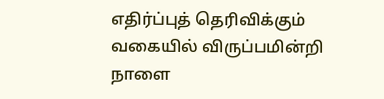எதிர்ப்புத் தெரிவிக்கும் வகையில் விருப்பமின்றி நாளை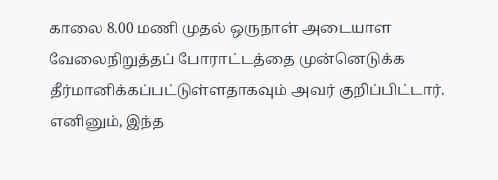காலை 8.00 மணி முதல் ஒருநாள் அடையாள வேலைநிறுத்தப் போராட்டத்தை முன்னெடுக்க தீர்மானிக்கப்பட்டுள்ளதாகவும் அவர் குறிப்பிட்டார்.
எனினும், இந்த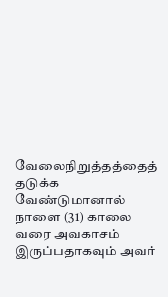வேலைநிறுத்தத்தைத் தடுக்க வேண்டுமானால் நாளை (31) காலை வரை அவகாசம் இருப்பதாகவும் அவர்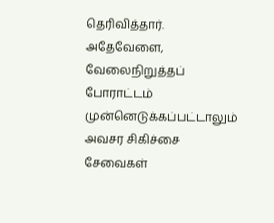தெரிவித்தார்.
அதேவேளை, வேலைநிறுத்தப் போராட்டம் முன்னெடுக்கப்பட்டாலும் அவசர சிகிச்சை சேவைகள்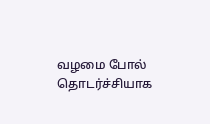வழமை போல் தொடர்ச்சியாக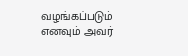வழங்கப்படும் எனவும் அவர்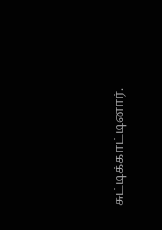சுட்டிக்காட்டினார்.